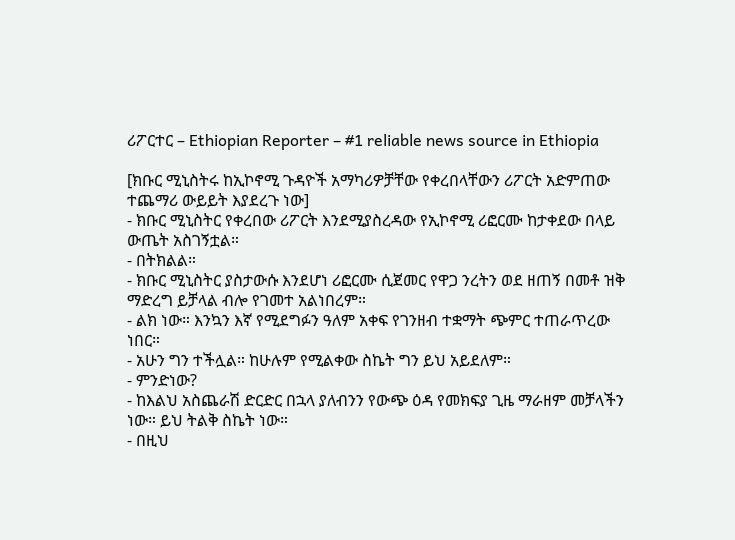ሪፖርተር – Ethiopian Reporter – #1 reliable news source in Ethiopia

[ክቡር ሚኒስትሩ ከኢኮኖሚ ጉዳዮች አማካሪዎቻቸው የቀረበላቸውን ሪፖርት አድምጠው ተጨማሪ ውይይት እያደረጉ ነው]
- ክቡር ሚኒስትር የቀረበው ሪፖርት እንደሚያስረዳው የኢኮኖሚ ሪፎርሙ ከታቀደው በላይ ውጤት አስገኝቷል።
- በትክልል።
- ክቡር ሚኒስትር ያስታውሱ እንደሆነ ሪፎርሙ ሲጀመር የዋጋ ንረትን ወደ ዘጠኝ በመቶ ዝቅ ማድረግ ይቻላል ብሎ የገመተ አልነበረም።
- ልክ ነው። እንኳን እኛ የሚደግፉን ዓለም አቀፍ የገንዘብ ተቋማት ጭምር ተጠራጥረው ነበር።
- አሁን ግን ተችሏል። ከሁሉም የሚልቀው ስኬት ግን ይህ አይደለም።
- ምንድነው?
- ከእልህ አስጨራሽ ድርድር በኋላ ያለብንን የውጭ ዕዳ የመክፍያ ጊዜ ማራዘም መቻላችን ነው። ይህ ትልቅ ስኬት ነው።
- በዚህ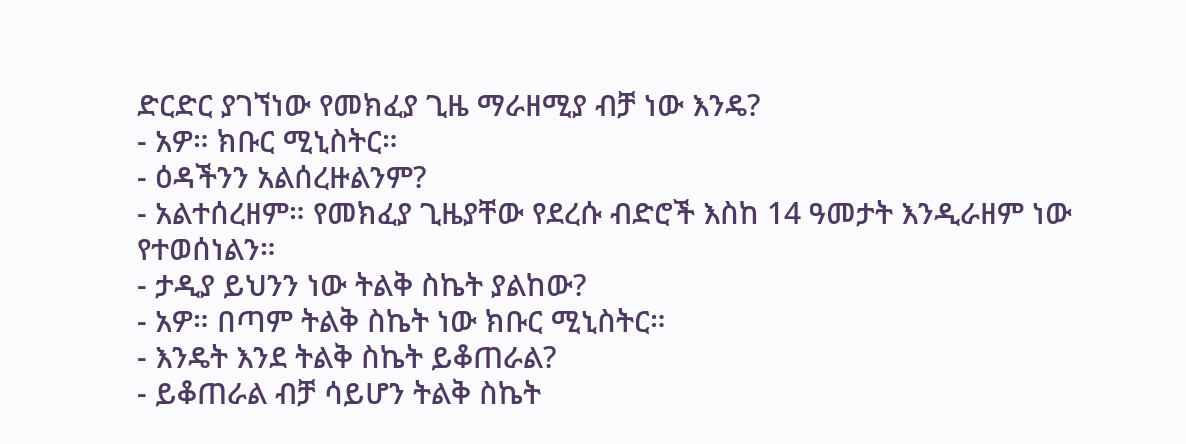ድርድር ያገኘነው የመክፈያ ጊዜ ማራዘሚያ ብቻ ነው እንዴ?
- አዎ። ክቡር ሚኒስትር።
- ዕዳችንን አልሰረዙልንም?
- አልተሰረዘም። የመክፈያ ጊዜያቸው የደረሱ ብድሮች እስከ 14 ዓመታት እንዲራዘም ነው የተወሰነልን።
- ታዲያ ይህንን ነው ትልቅ ስኬት ያልከው?
- አዎ። በጣም ትልቅ ስኬት ነው ክቡር ሚኒስትር።
- እንዴት እንደ ትልቅ ስኬት ይቆጠራል?
- ይቆጠራል ብቻ ሳይሆን ትልቅ ስኬት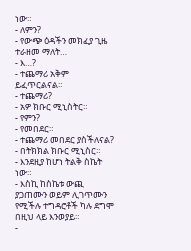ነው።
- ለምን?
- የውጭ ዕዳችን መክፈያ ጊዜ ተራዘመ ማለት…
- እ…?
- ተጨማሪ አቅም ይፈጥርልናል።
- ተጨማሪ?
- አዎ ክቡር ሚኒስትር።
- የምን?
- የመበደር።
- ተጨማሪ መበደር ያስችለናል?
- በትክክል ክቡር ሚኒስር።
- እንደዚያ ከሆነ ትልቅ ስኬት ነው።
- እስኪ ከስኬቱ ውጪ ያጋጠሙን ወይም ሊገጥሙን የሚችሉ ተግዳሮቶች ካሉ ደግሞ በዚህ ላይ እንወያይ።
-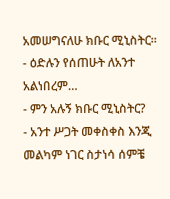አመሠግናለሁ ክቡር ሚኒስትር።
- ዕድሉን የሰጠሁት ለአንተ አልነበረም…
- ምን አሉኝ ክቡር ሚኒስትር?
- አንተ ሥጋት መቀስቀስ እንጂ መልካም ነገር ስታነሳ ሰምቼ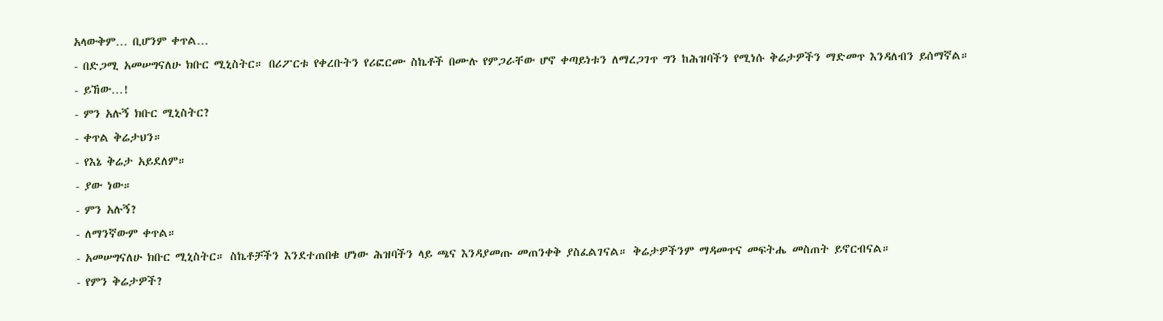አላውቅም… ቢሆንም ቀጥል…
- በድጋሚ አመሠግናለሁ ክቡር ሚኒስትር። በሪፖርቱ የቀረቡትን የሪፎርሙ ስኬቶች በሙሉ የምጋራቸው ሆኖ ቀጣይነቱን ለማረጋገጥ ግን ከሕዝባችን የሚነሱ ቅሬታዎችን ማድመጥ እንዳለብን ይሰማኛል።
- ይኸው…!
- ምን አሉኝ ክቡር ሚኒስትር?
- ቀጥል ቅሬታህን።
- የእኔ ቅሬታ አይደለም።
- ያው ነው።
- ምን አሉኝ?
- ለማንኛውም ቀጥል።
- አመሠግናለሁ ክቡር ሚኒስትር። ስኬቶቻችን እንደተጠበቁ ሆነው ሕዝባችን ላይ ጫና እንዳያመጡ መጠንቀቅ ያስፈልገናል። ቅሬታዎችንም ማዳመጥና መፍትሔ መስጠት ይኖርብናል።
- የምን ቅሬታዎች?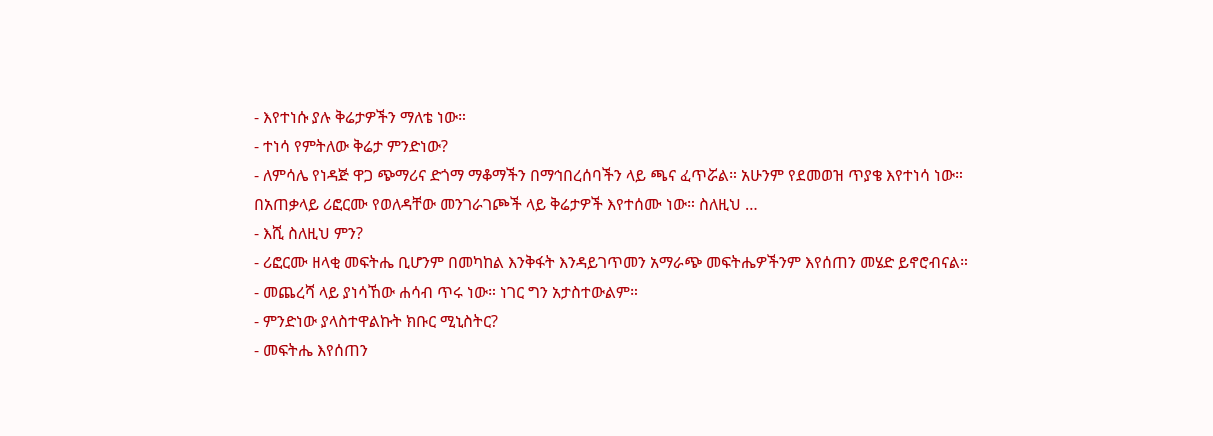- እየተነሱ ያሉ ቅሬታዎችን ማለቴ ነው።
- ተነሳ የምትለው ቅሬታ ምንድነው?
- ለምሳሌ የነዳጅ ዋጋ ጭማሪና ድጎማ ማቆማችን በማኅበረሰባችን ላይ ጫና ፈጥሯል። አሁንም የደመወዝ ጥያቄ እየተነሳ ነው። በአጠቃላይ ሪፎርሙ የወለዳቸው መንገራገጮች ላይ ቅሬታዎች እየተሰሙ ነው። ስለዚህ …
- እሺ ስለዚህ ምን?
- ሪፎርሙ ዘላቂ መፍትሔ ቢሆንም በመካከል እንቅፋት እንዳይገጥመን አማራጭ መፍትሔዎችንም እየሰጠን መሄድ ይኖሮብናል።
- መጨረሻ ላይ ያነሳኸው ሐሳብ ጥሩ ነው። ነገር ግን አታስተውልም።
- ምንድነው ያላስተዋልኩት ክቡር ሚኒስትር?
- መፍትሔ እየሰጠን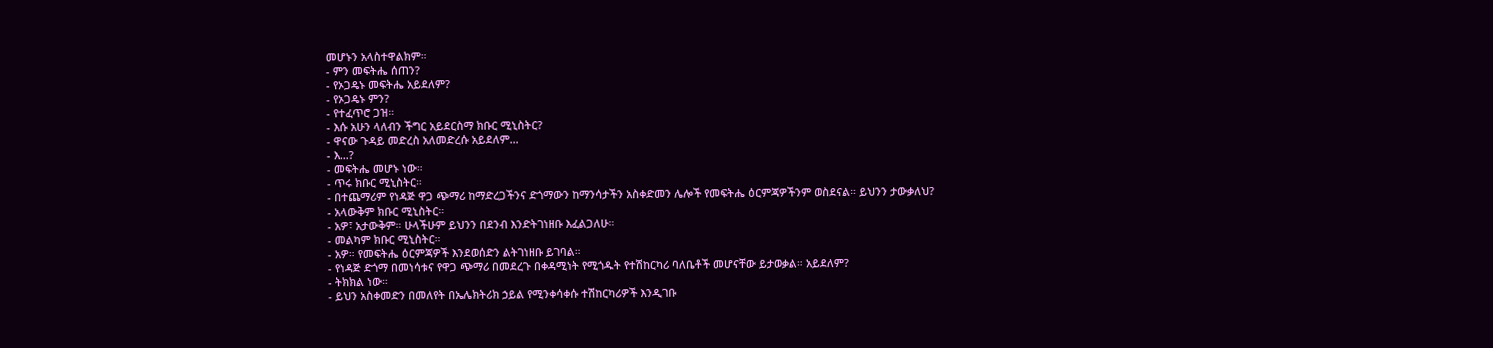መሆኑን አላስተዋልክም።
- ምን መፍትሔ ሰጠን?
- የኦጋዴኑ መፍትሔ አይደለም?
- የኦጋዴኑ ምን?
- የተፈጥሮ ጋዝ።
- እሱ አሁን ላለብን ችግር አይደርስማ ክቡር ሚኒስትር?
- ዋናው ጉዳይ መድረስ አለመድረሱ አይደለም…
- እ…?
- መፍትሔ መሆኑ ነው።
- ጥሩ ክቡር ሚኒስትር።
- በተጨማሪም የነዳጅ ዋጋ ጭማሪ ከማድረጋችንና ድጎማውን ከማንሳታችን አስቀድመን ሌሎች የመፍትሔ ዕርምጃዎችንም ወስደናል። ይህንን ታውቃለህ?
- አላውቅም ክቡር ሚኒስትር።
- አዎ፣ አታውቅም። ሁላችሁም ይህንን በደንብ እንድትገነዘቡ እፈልጋለሁ።
- መልካም ክቡር ሚኒስትር።
- አዎ። የመፍትሔ ዕርምጃዎች እንደወሰድን ልትገነዘቡ ይገባል።
- የነዳጅ ድጎማ በመነሳቱና የዋጋ ጭማሪ በመደረጉ በቀዳሚነት የሚጎዱት የተሽከርካሪ ባለቤቶች መሆናቸው ይታወቃል። አይደለም?
- ትክክል ነው።
- ይህን አስቀመድን በመለየት በኤሌክትሪክ ኃይል የሚንቀሳቀሱ ተሽከርካሪዎች እንዲገቡ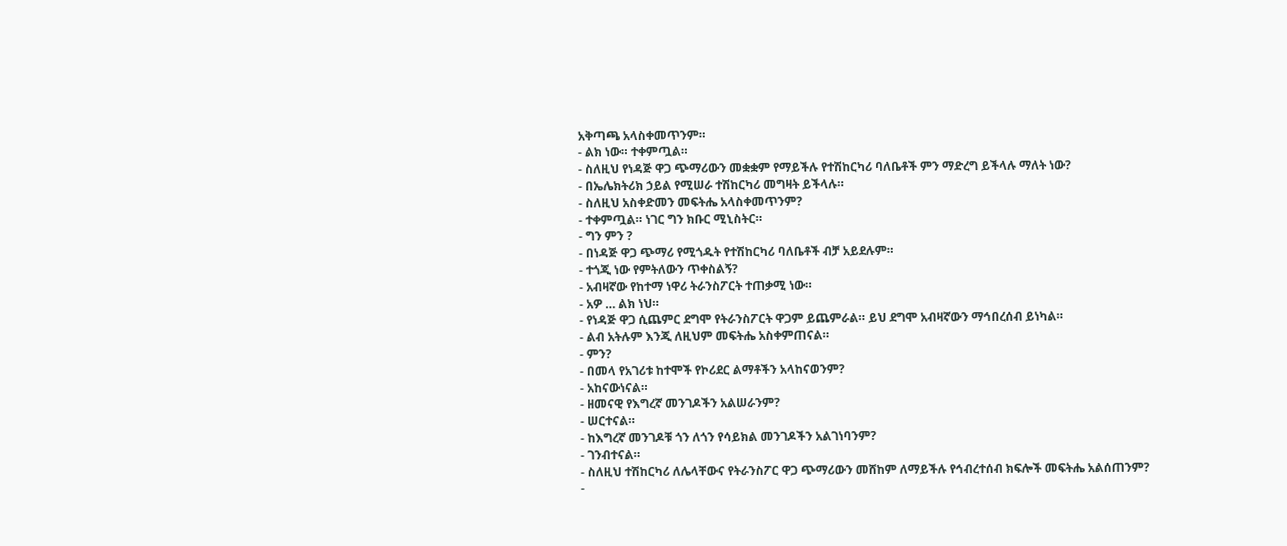አቅጣጫ አላስቀመጥንም።
- ልክ ነው። ተቀምጧል።
- ስለዚህ የነዳጅ ዋጋ ጭማሪውን መቋቋም የማይችሉ የተሽከርካሪ ባለቤቶች ምን ማድረግ ይችላሉ ማለት ነው?
- በኤሌክትሪክ ኃይል የሚሠራ ተሽከርካሪ መግዛት ይችላሉ።
- ስለዚህ አስቀድመን መፍትሔ አላስቀመጥንም?
- ተቀምጧል። ነገር ግን ክቡር ሚኒስትር።
- ግን ምን ?
- በነዳጅ ዋጋ ጭማሪ የሚጎዱት የተሽከርካሪ ባለቤቶች ብቻ አይደሉም።
- ተጎጂ ነው የምትለውን ጥቀስልኝ?
- አብዛኛው የከተማ ነዋሪ ትራንስፖርት ተጠቃሚ ነው።
- አዎ … ልክ ነህ።
- የነዳጅ ዋጋ ሲጨምር ደግሞ የትራንስፖርት ዋጋም ይጨምራል። ይህ ደግሞ አብዛኛውን ማኅበረሰብ ይነካል።
- ልብ አትሉም እንጂ ለዚህም መፍትሔ አስቀምጠናል።
- ምን?
- በመላ የአገሪቱ ከተሞች የኮሪደር ልማቶችን አላከናወንም?
- አከናውነናል።
- ዘመናዊ የእግረኛ መንገዶችን አልሠራንም?
- ሠርተናል።
- ከእግረኛ መንገዶቹ ጎን ለጎን የሳይክል መንገዶችን አልገነባንም?
- ገንብተናል።
- ስለዚህ ተሽከርካሪ ለሌላቸውና የትራንስፖር ዋጋ ጭማሪውን መሸከም ለማይችሉ የኅብረተሰብ ክፍሎች መፍትሔ አልሰጠንም?
-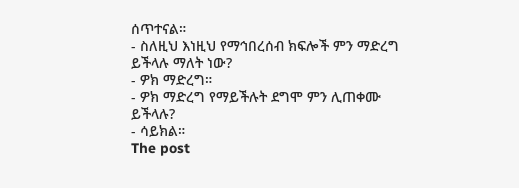ሰጥተናል።
- ስለዚህ እነዚህ የማኅበረሰብ ክፍሎች ምን ማድረግ ይችላሉ ማለት ነው?
- ዎክ ማድረግ።
- ዎክ ማድረግ የማይችሉት ደግሞ ምን ሊጠቀሙ ይችላሉ?
- ሳይክል።
The post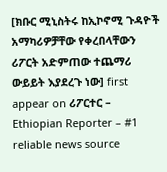[ክቡር ሚኒስትሩ ከኢኮኖሚ ጉዳዮች አማካሪዎቻቸው የቀረበላቸውን ሪፖርት አድምጠው ተጨማሪ ውይይት እያደረጉ ነው] first appear on ሪፖርተር – Ethiopian Reporter – #1 reliable news source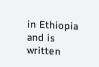in Ethiopia and is written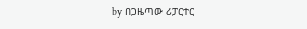by በጋዜጣው ሪፓርተር